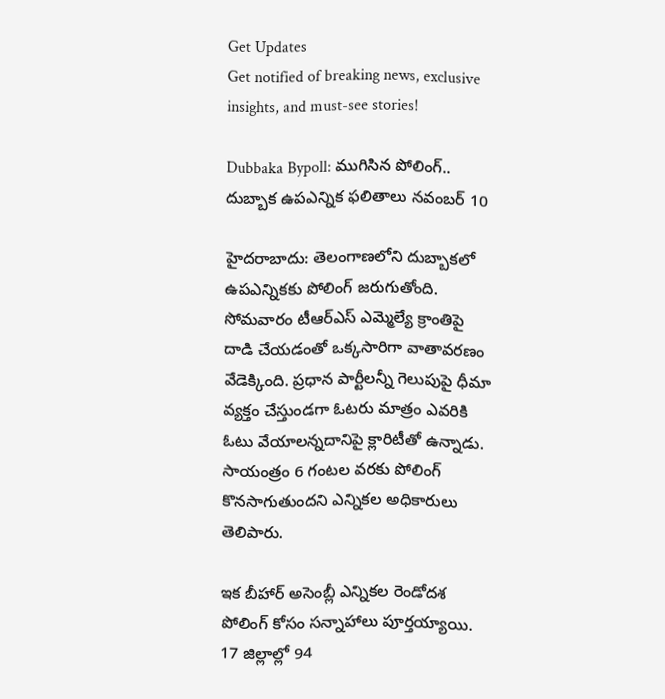Get Updates
Get notified of breaking news, exclusive insights, and must-see stories!

Dubbaka Bypoll: ముగిసిన పోలింగ్.. దుబ్బాక ఉపఎన్నిక ఫలితాలు నవంబర్ 10

హైదరాబాదు: తెలంగాణలోని దుబ్బాకలో ఉపఎన్నికకు పోలింగ్ జరుగుతోంది. సోమవారం టీఆర్‌ఎస్ ఎమ్మెల్యే క్రాంతిపై దాడి చేయడంతో ఒక్కసారిగా వాతావరణం వేడెక్కింది. ప్రధాన పార్టీలన్నీ గెలుపుపై ధీమా వ్యక్తం చేస్తుండగా ఓటరు మాత్రం ఎవరికి ఓటు వేయాలన్నదానిపై క్లారిటీతో ఉన్నాడు. సాయంత్రం 6 గంటల వరకు పోలింగ్ కొనసాగుతుందని ఎన్నికల అధికారులు తెలిపారు.

ఇక బీహార్ అసెంబ్లీ ఎన్నికల రెండోదశ పోలింగ్ కోసం సన్నాహాలు పూర్తయ్యాయి. 17 జిల్లాల్లో 94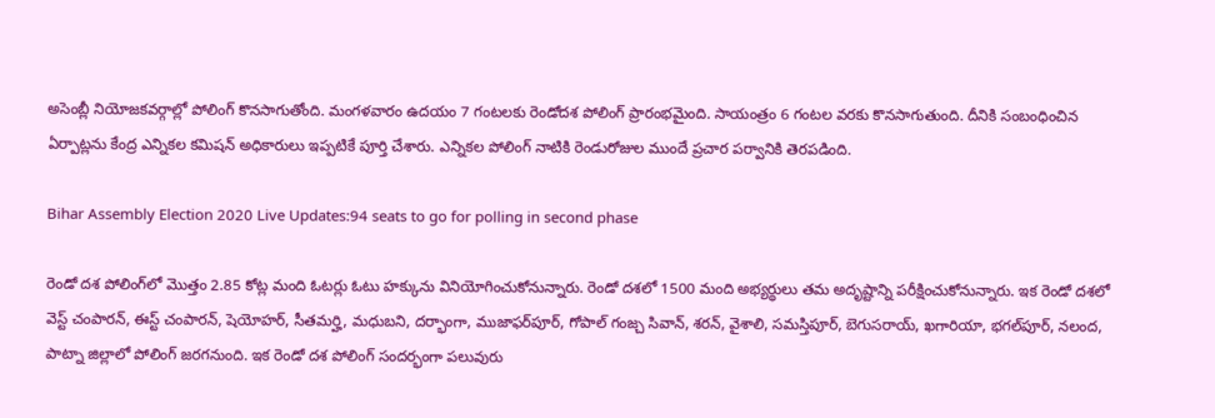అసెంబ్లీ నియోజకవర్గాల్లో పోలింగ్ కొనసాగుతోంది. మంగళవారం ఉదయం 7 గంటలకు రెండోదశ పోలింగ్ ప్రారంభమైంది. సాయంత్రం 6 గంటల వరకు కొనసాగుతుంది. దీనికి సంబంధించిన ఏర్పాట్లను కేంద్ర ఎన్నికల కమిషన్ అధికారులు ఇప్పటికే పూర్తి చేశారు. ఎన్నికల పోలింగ్ నాటికి రెండురోజుల ముందే ప్రచార పర్వానికి తెరపడింది.

Bihar Assembly Election 2020 Live Updates:94 seats to go for polling in second phase

రెండో దశ పోలింగ్‌లో మొత్తం 2.85 కోట్ల మంది ఓటర్లు ఓటు హక్కును వినియోగించుకోనున్నారు. రెండో దశలో 1500 మంది అభ్యర్థులు తమ అదృష్టాన్ని పరీక్షించుకోనున్నారు. ఇక రెండో దశలో వెస్ట్ చంపారన్, ఈస్ట్ చంపారన్, షెయోహర్, సీతమర్హి, మధుబని, దర్భాంగా, ముజాఫర్‌పూర్, గోపాల్ గంజ్చ సివాన్, శరన్, వైశాలి, సమస్తిపూర్, బెగుసరాయ్, ఖగారియా, భగల్‌పూర్, నలంద, పాట్నా జిల్లాలో పోలింగ్ జరగనుంది. ఇక రెండో దశ పోలింగ్ సందర్భంగా పలువురు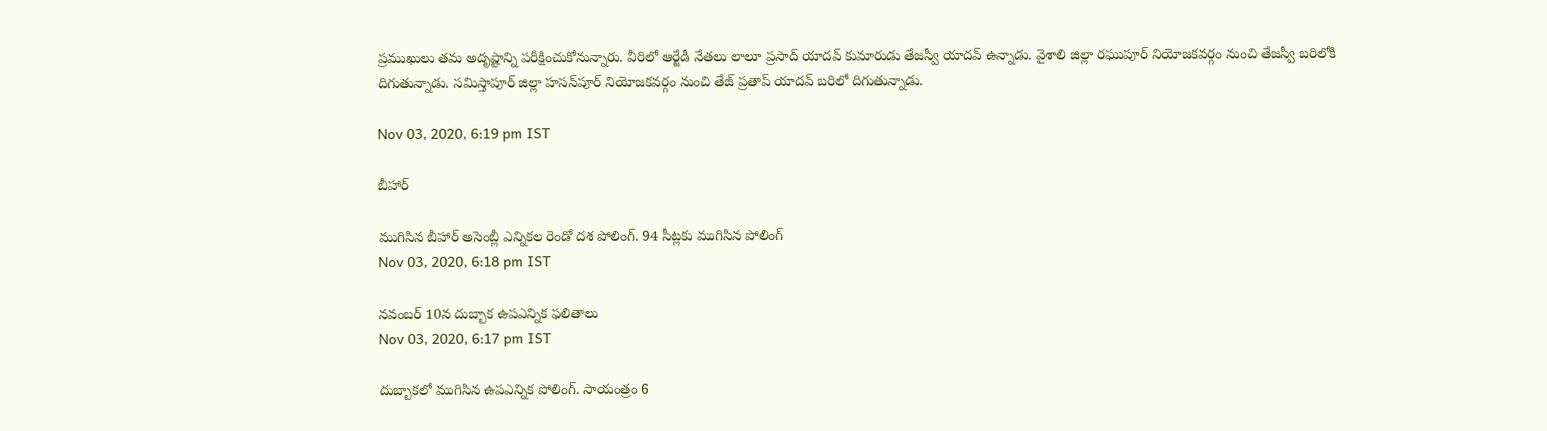ప్రముఖులు తమ అదృష్టాన్ని పరీక్షించుకోనున్నారు. వీరిలో ఆర్జేడీ నేతలు లాలూ ప్రసాద్ యాదవ్ కుమారుడు తేజస్వీ యాదవ్ ఉన్నాడు. వైశాలి జిల్లా రఘుపూర్ నియోజకవర్గం నుంచి తేజస్వీ బరిలోకి దిగుతున్నాడు. సమిస్తాపూర్ జిల్లా హసన్‌పూర్ నియోజకవర్గం నుంచి తేజ్ ప్రతాప్ యాదవ్ బరిలో దిగుతున్నాడు.

Nov 03, 2020, 6:19 pm IST

బీహార్

ముగిసిన బీహార్ అసెంబ్లీ ఎన్నికల రెండో దశ పోలింగ్. 94 సీట్లకు ముగిసిన పోలింగ్
Nov 03, 2020, 6:18 pm IST

నవంబర్ 10న దుబ్బాక ఉపఎన్నిక ఫలితాలు
Nov 03, 2020, 6:17 pm IST

దుబ్బాకలో ముగిసిన ఉపఎన్నిక పోలింగ్. సాయంత్రం 6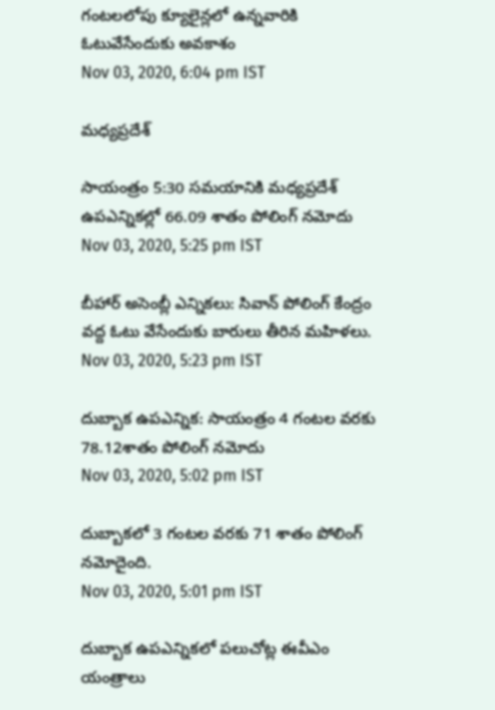గంటలలోపు క్యూలైన్లలో ఉన్నవారికి ఓటువేసేందుకు అవకాశం
Nov 03, 2020, 6:04 pm IST

మధ్యప్రదేశ్

సాయంత్రం 5:30 సమయానికి మధ్యప్రదేశ్ ఉపఎన్నికల్లో 66.09 శాతం పోలింగ్ నమోదు
Nov 03, 2020, 5:25 pm IST

బీహార్ అసెంబ్లీ ఎన్నికలు: సివాన్ పోలింగ్ కేంద్రం వద్ద ఓటు వేసేందుకు బారులు తీరిన మహిళలు.
Nov 03, 2020, 5:23 pm IST

దుబ్బాక ఉపఎన్నిక: సాయంత్రం 4 గంటల వరకు 78.12శాతం పోలింగ్ నమోదు
Nov 03, 2020, 5:02 pm IST

దుబ్బాకలో 3 గంటల వరకు 71 శాతం పోలింగ్ నమోదైంది.
Nov 03, 2020, 5:01 pm IST

దుబ్బాక ఉపఎన్నికలో పలుచోట్ల ఈవీఎం యంత్రాలు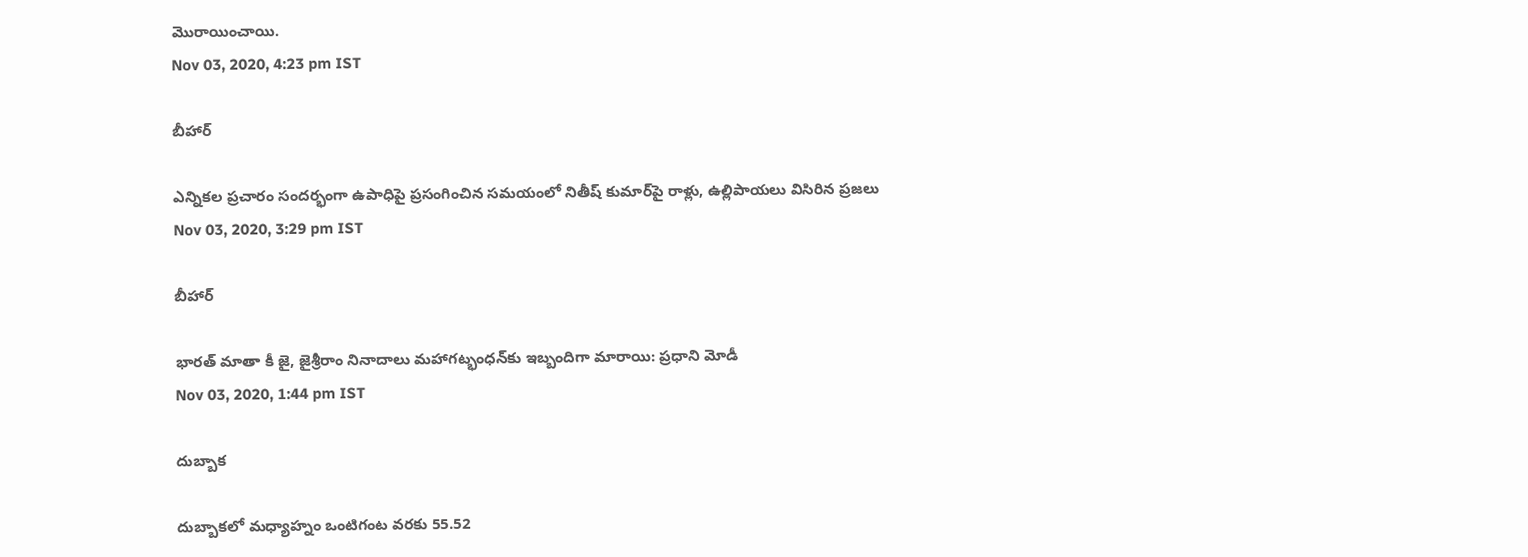మొరాయించాయి.
Nov 03, 2020, 4:23 pm IST

బీహార్

ఎన్నికల ప్రచారం సందర్భంగా ఉపాధిపై ప్రసంగించిన సమయంలో నితీష్ కుమార్‌పై రాళ్లు, ఉల్లిపాయలు విసిరిన ప్రజలు
Nov 03, 2020, 3:29 pm IST

బీహార్

భారత్ మాతా కీ జై, జైశ్రీరాం నినాదాలు మహాగట్భంధన్‌కు ఇబ్బందిగా మారాయి: ప్రధాని మోడీ
Nov 03, 2020, 1:44 pm IST

దుబ్బాక

దుబ్బాకలో మధ్యాహ్నం ఒంటిగంట వరకు 55.52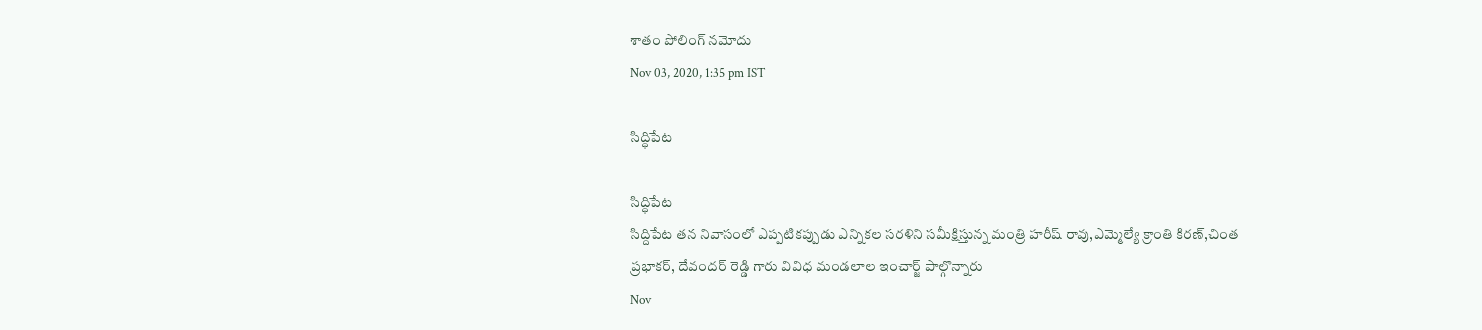శాతం పోలింగ్ నమోదు
Nov 03, 2020, 1:35 pm IST

సిద్ధిపేట

సిద్ధిపేట
సిద్దిపేట తన నివాసంలో ఎప్పటికప్పుడు ఎన్నికల సరళిని సమీక్షిస్తున్న మంత్రి హరీష్ రావు,ఎమ్మెల్యే క్రాంతి కిరణ్,చింత ప్రభాకర్, దేవందర్ రెడ్డి గారు వివిధ మండలాల ఇంచార్జ్ పాల్గొన్నారు
Nov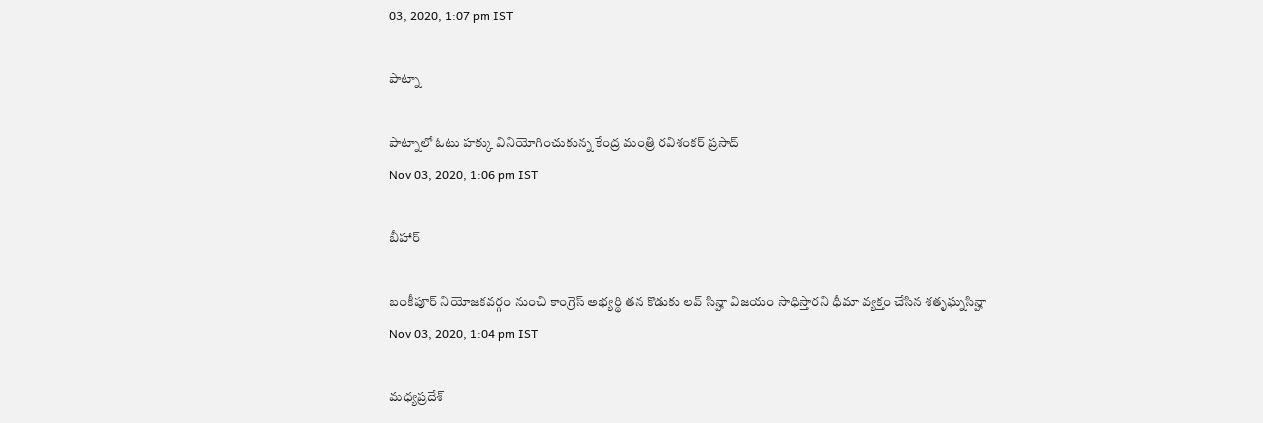03, 2020, 1:07 pm IST

పాట్నా

పాట్నాలో ఓటు హక్కు వినియోగించుకున్న కేంద్ర మంత్రి రవిశంకర్ ప్రసాద్
Nov 03, 2020, 1:06 pm IST

బీహార్

బంకీపూర్ నియోజకవర్గం నుంచి కాంగ్రెస్ అభ్యర్థి తన కొడుకు లవ్ సిన్హా విజయం సాధిస్తారని ధీమా వ్యక్తం చేసిన శతృఘ్నసిన్హా
Nov 03, 2020, 1:04 pm IST

మధ్యప్రదేశ్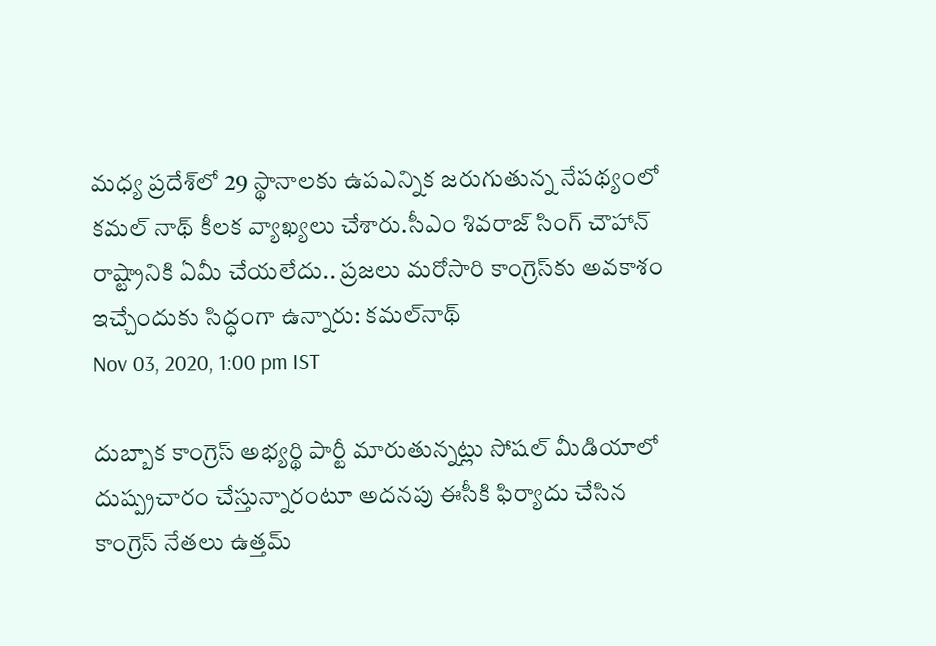మధ్య ప్రదేశ్‌లో 29 స్థానాలకు ఉపఎన్నిక జరుగుతున్న నేపథ్యంలో కమల్ నాథ్ కీలక వ్యాఖ్యలు చేశారు.సీఎం శివరాజ్ సింగ్ చౌహాన్ రాష్ట్రానికి ఏమీ చేయలేదు.. ప్రజలు మరోసారి కాంగ్రెస్‌కు అవకాశం ఇచ్చేందుకు సిద్ధంగా ఉన్నారు: కమల్‌నాథ్
Nov 03, 2020, 1:00 pm IST

దుబ్బాక కాంగ్రెస్ అభ్యర్థి పార్టీ మారుతున్నట్లు సోషల్ మీడియాలో దుష్ప్రచారం చేస్తున్నారంటూ అదనపు ఈసీకి ఫిర్యాదు చేసిన కాంగ్రెస్ నేతలు ఉత్తమ్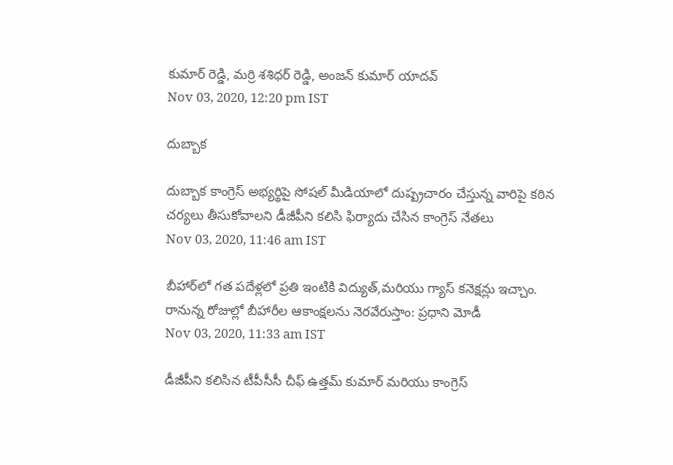కుమార్ రెడ్డి, మర్రి శశిధర్ రెడ్డి, అంజన్ కుమార్ యాదవ్
Nov 03, 2020, 12:20 pm IST

దుబ్బాక

దుబ్బాక కాంగ్రెస్ అభ్యర్థిపై సోషల్ మీడియాలో దుష్ప్రచారం చేస్తున్న వారిపై కఠిన చర్యలు తీసుకోవాలని డీజీపీని కలిసి ఫిర్యాదు చేసిన కాంగ్రెస్ నేతలు
Nov 03, 2020, 11:46 am IST

బీహార్‌లో గత పదేళ్లలో ప్రతి ఇంటికి విద్యుత్,మరియు గ్యాస్ కనెక్షన్లు ఇచ్చాం. రానున్న రోజుల్లో బీహారీల ఆకాంక్షలను నెరవేరుస్తాం: ప్రధాని మోడీ
Nov 03, 2020, 11:33 am IST

డీజీపీని కలిసిన టీపీసీసీ చీఫ్ ఉత్తమ్ కుమార్ మరియు కాంగ్రెస్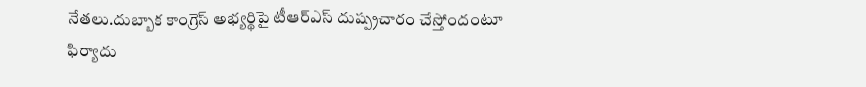నేతలు.దుబ్బాక కాంగ్రెస్ అభ్యర్థిపై టీఆర్ఎస్ దుష్ప్రచారం చేస్తోందంటూ ఫిర్యాదు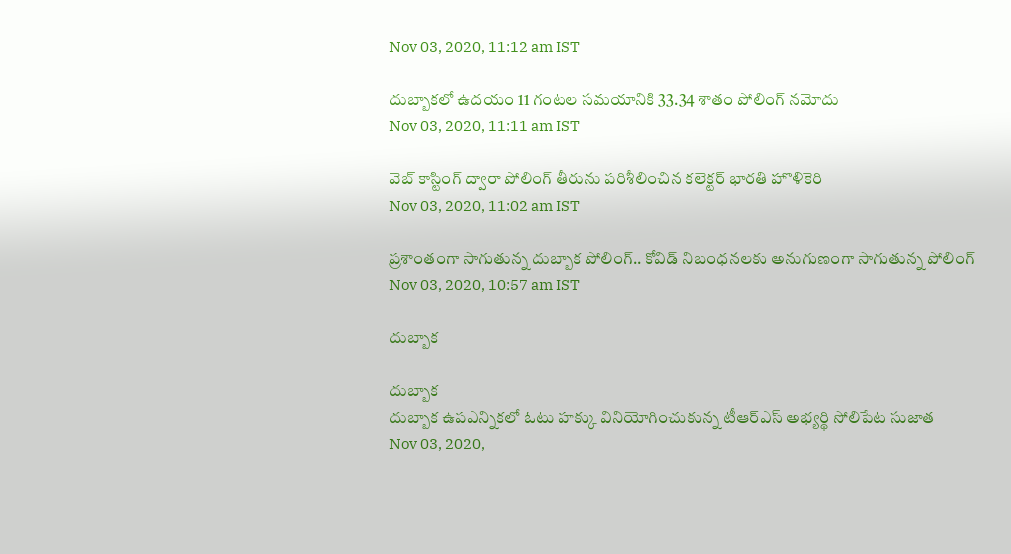Nov 03, 2020, 11:12 am IST

దుబ్బాకలో ఉదయం 11 గంటల సమయానికి 33.34 శాతం పోలింగ్ నమోదు
Nov 03, 2020, 11:11 am IST

వెబ్ కాస్టింగ్ ద్వారా పోలింగ్ తీరును పరిశీలించిన కలెక్టర్ భారతి హొళికెరి
Nov 03, 2020, 11:02 am IST

ప్రశాంతంగా సాగుతున్న దుబ్బాక పోలింగ్.. కోవిడ్ నిబంధనలకు అనుగుణంగా సాగుతున్న పోలింగ్
Nov 03, 2020, 10:57 am IST

దుబ్బాక

దుబ్బాక
దుబ్బాక ఉపఎన్నికలో ఓటు హక్కు వినియోగించుకున్న టీఆర్ఎస్ అభ్యర్థి సోలిపేట సుజాత
Nov 03, 2020,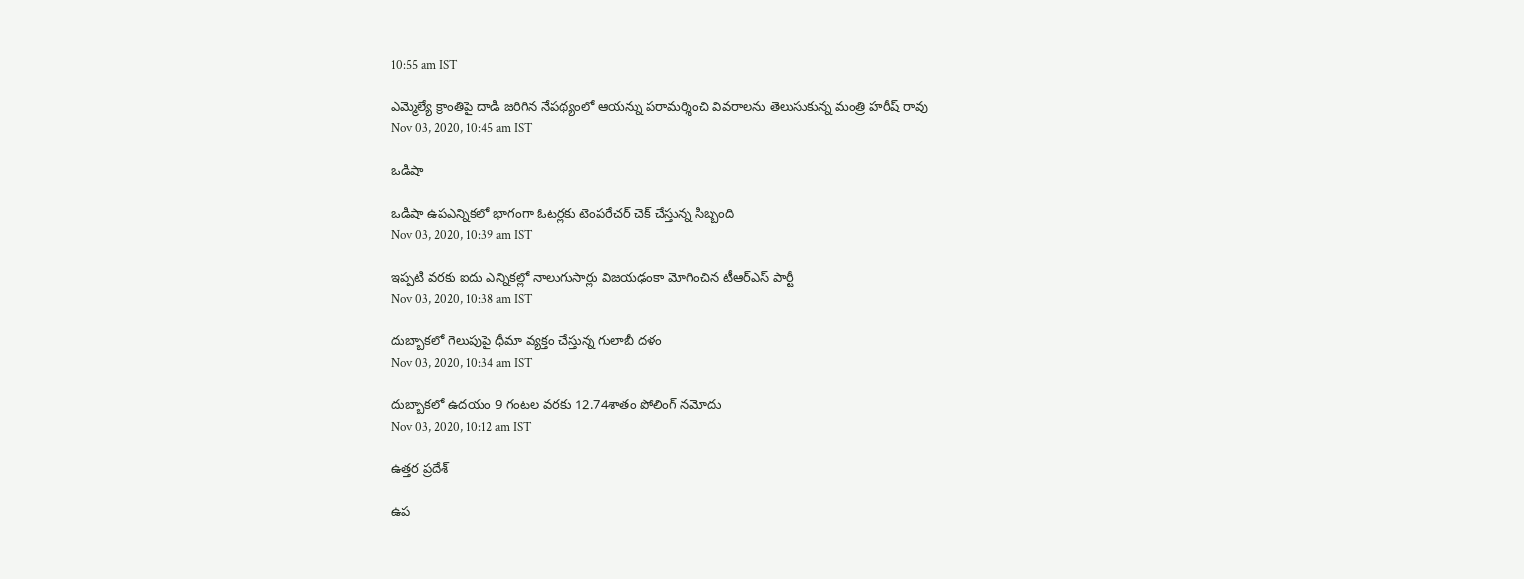10:55 am IST

ఎమ్మెల్యే క్రాంతిపై దాడి జరిగిన నేపథ్యంలో ఆయన్ను పరామర్శించి వివరాలను తెలుసుకున్న మంత్రి హరీష్ రావు
Nov 03, 2020, 10:45 am IST

ఒడిషా

ఒడిషా ఉపఎన్నికలో భాగంగా ఓటర్లకు టెంపరేచర్ చెక్ చేస్తున్న సిబ్బంది
Nov 03, 2020, 10:39 am IST

ఇప్పటి వరకు ఐదు ఎన్నికల్లో నాలుగుసార్లు విజయఢంకా మోగించిన టీఆర్ఎస్ పార్టీ
Nov 03, 2020, 10:38 am IST

దుబ్బాకలో గెలుపుపై ధీమా వ్యక్తం చేస్తున్న గులాబీ దళం
Nov 03, 2020, 10:34 am IST

దుబ్బాకలో ఉదయం 9 గంటల వరకు 12.74శాతం పోలింగ్ నమోదు
Nov 03, 2020, 10:12 am IST

ఉత్తర ప్రదేశ్

ఉప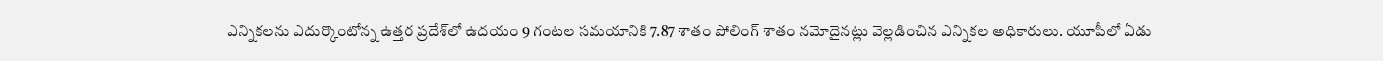ఎన్నికలను ఎదుర్కొంటోన్న ఉత్తర ప్రదేశ్‌లో ఉదయం 9 గంటల సమయానికి 7.87 శాతం పోలింగ్ శాతం నమోదైనట్లు వెల్లడించిన ఎన్నికల అధికారులు. యూపీలో ఏడు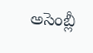అసెంబ్లీ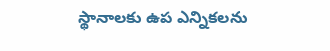స్థానాలకు ఉప ఎన్నికలను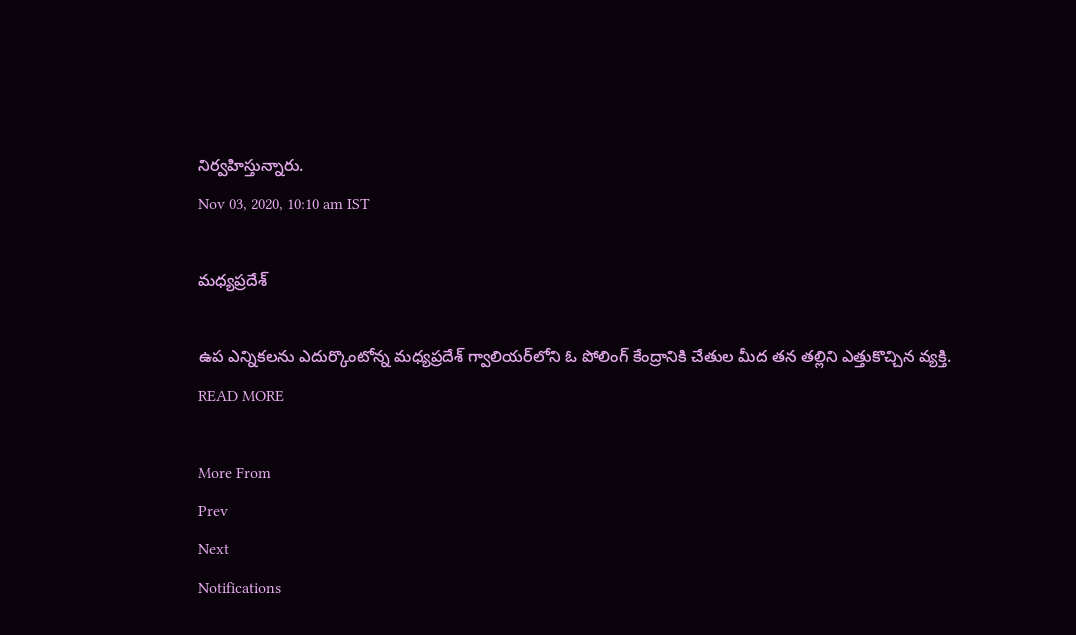నిర్వహిస్తున్నారు.
Nov 03, 2020, 10:10 am IST

మధ్యప్రదేశ్

ఉప ఎన్నికలను ఎదుర్కొంటోన్న మధ్యప్రదేశ్ గ్వాలియర్‌లోని ఓ పోలింగ్ కేంద్రానికి చేతుల మీద తన తల్లిని ఎత్తుకొచ్చిన వ్యక్తి.
READ MORE

More From
Prev
Next
Notifications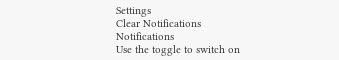Settings
Clear Notifications
Notifications
Use the toggle to switch on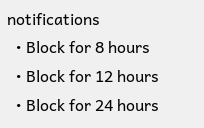notifications
  • Block for 8 hours
  • Block for 12 hours
  • Block for 24 hours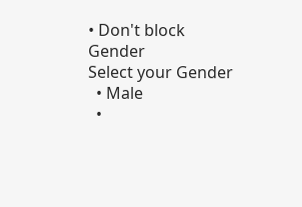• Don't block
Gender
Select your Gender
  • Male
  •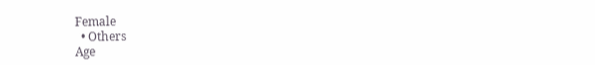Female
  • Others
Age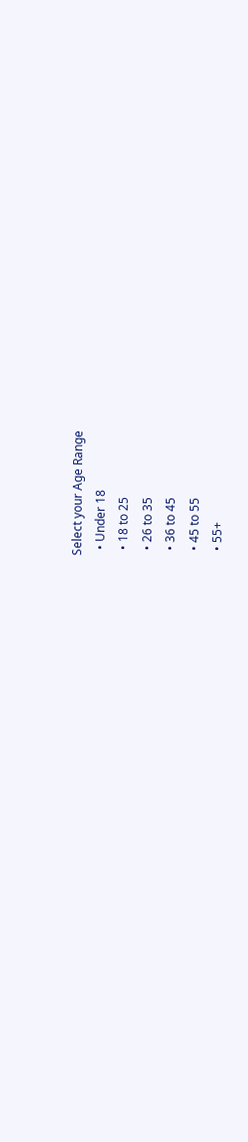Select your Age Range
  • Under 18
  • 18 to 25
  • 26 to 35
  • 36 to 45
  • 45 to 55
  • 55+